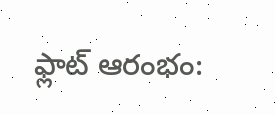ఫ్లాట్‌ ఆరంభం: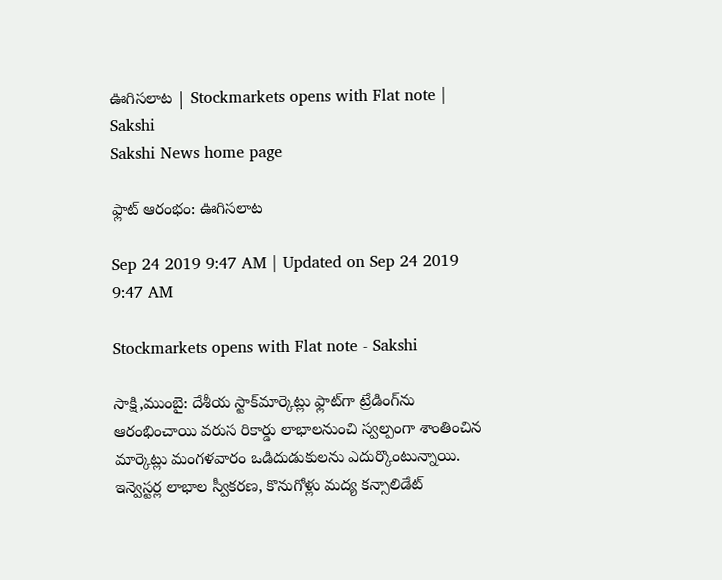ఊగిసలాట | Stockmarkets opens with Flat note | Sakshi
Sakshi News home page

ఫ్లాట్‌ ఆరంభం: ఊగిసలాట

Sep 24 2019 9:47 AM | Updated on Sep 24 2019 9:47 AM

Stockmarkets opens with Flat note - Sakshi

సాక్షి,ముంబై: దేశీయ స్టాక్‌మార్కెట్లు ఫ్లాట్‌గా ట్రేడింగ్‌ను ఆరంభించాయి వరుస రికార్డు లాభాలనుంచి స్వల్పంగా శాంతించిన మార్కెట్లు మంగళవారం ఒడిదుడుకులను ఎదుర్కొంటున్నాయి. ఇన్వెస్టర్ల లాభాల స్వీకరణ, కొనుగోళ్లు మద్య కన్సాలిడేట్‌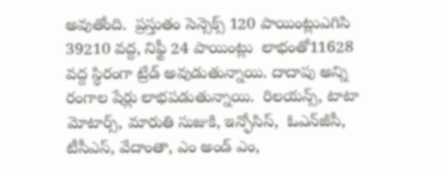అవుతోంది.  ప్రస్తుతం సెన్సెక్స్‌ 120 పాయింట్లుఎగిసి 39210 వద్ద, నిఫ్టీ 24 పాయింట్లు  లాభంతో11628 వద్ద స్థిరంగా ట్రేడ్‌ అవుడుతున్నాయి. దాదాపు అన్ని రంగాల షేర్లు లాభపడుతున్నాయి.  రిలయన్స్‌, టాటా మోటార్స్‌, మారుతి సుజుకి, ఇన్ఫోసిస్‌,  ఓఎన్‌జీసీ, టీసీఎస్‌, వేదాంతా, ఎం అండ్‌ ఎం,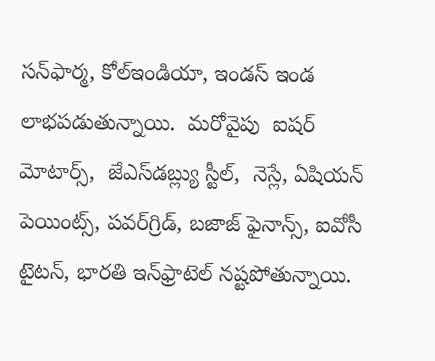సన్‌ఫార్మ, కోల్‌ఇండియా, ఇండస్‌ ఇండ లాభపడుతున్నాయి.  మరోవైపు  ఐషర్‌ మోటార్స్‌,  జేఎస్‌డబ్ల్యు స్టీల్‌,  నెస్లే, ఏషియన్‌ పెయింట్స్‌, పవర్‌గ్రిడ్‌, బజాజ్‌ ఫైనాన్స్‌, ఐవోసీ టైటన్‌, భారతి ఇన్‌ఫ్రాటెల్‌ నష్టపోతున్నాయి.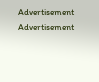Advertisement
Advertisement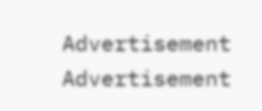Advertisement
Advertisement